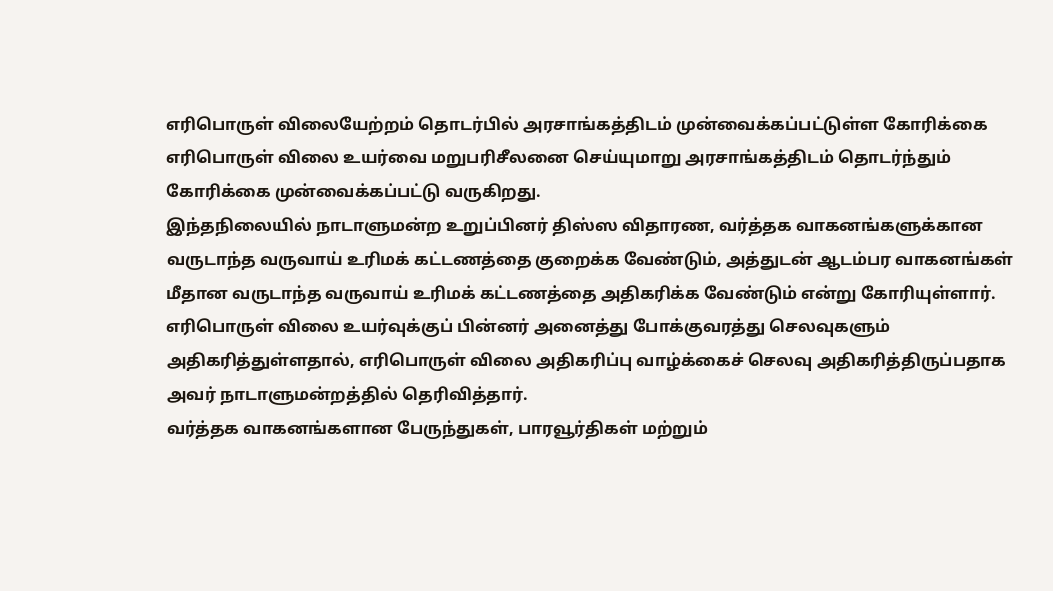எரிபொருள் விலையேற்றம் தொடர்பில் அரசாங்கத்திடம் முன்வைக்கப்பட்டுள்ள கோரிக்கை
எரிபொருள் விலை உயர்வை மறுபரிசீலனை செய்யுமாறு அரசாங்கத்திடம் தொடர்ந்தும் கோரிக்கை முன்வைக்கப்பட்டு வருகிறது.
இந்தநிலையில் நாடாளுமன்ற உறுப்பினர் திஸ்ஸ விதாரண, வர்த்தக வாகனங்களுக்கான வருடாந்த வருவாய் உரிமக் கட்டணத்தை குறைக்க வேண்டும், அத்துடன் ஆடம்பர வாகனங்கள் மீதான வருடாந்த வருவாய் உரிமக் கட்டணத்தை அதிகரிக்க வேண்டும் என்று கோரியுள்ளார்.
எரிபொருள் விலை உயர்வுக்குப் பின்னர் அனைத்து போக்குவரத்து செலவுகளும் அதிகரித்துள்ளதால், எரிபொருள் விலை அதிகரிப்பு வாழ்க்கைச் செலவு அதிகரித்திருப்பதாக அவர் நாடாளுமன்றத்தில் தெரிவித்தார்.
வர்த்தக வாகனங்களான பேருந்துகள், பாரவூர்திகள் மற்றும்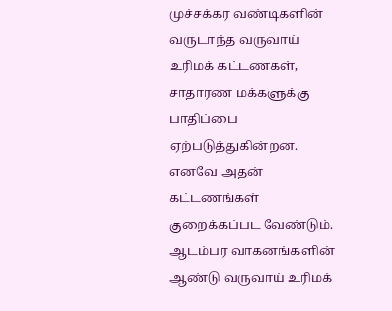முச்சக்கர வண்டிகளின் வருடாந்த வருவாய் உரிமக் கட்டணகள், சாதாரண மக்களுக்கு பாதிப்பை ஏற்படுத்துகின்றன. எனவே அதன் கட்டணங்கள் குறைக்கப்பட வேண்டும்.
ஆடம்பர வாகனங்களின் ஆண்டு வருவாய் உரிமக்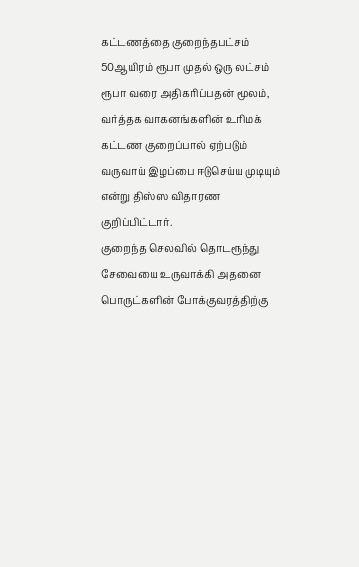கட்டணத்தை குறைந்தபட்சம் 50ஆயிரம் ரூபா முதல் ஒரு லட்சம் ரூபா வரை அதிகரிப்பதன் மூலம், வர்த்தக வாகனங்களின் உரிமக் கட்டண குறைப்பால் ஏற்படும் வருவாய் இழப்பை ஈடுசெய்ய முடியும் என்று திஸ்ஸ விதாரண குறிப்பிட்டார்.
குறைந்த செலவில் தொடரூந்து சேவையை உருவாக்கி அதனை பொருட்களின் போக்குவரத்திற்கு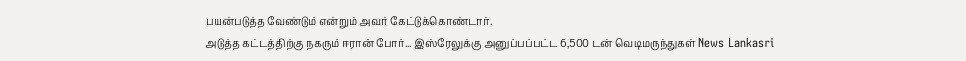பயன்படுத்த வேண்டும் என்றும் அவர் கேட்டுக்கொண்டார்.
அடுத்த கட்டத்திற்கு நகரும் ஈரான் போர்... இஸ்ரேலுக்கு அனுப்பப்பட்ட 6,500 டன் வெடிமருந்துகள் News Lankasri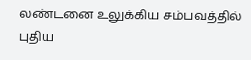லண்டனை உலுக்கிய சம்பவத்தில் புதிய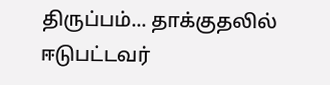திருப்பம்... தாக்குதலில் ஈடுபட்டவர்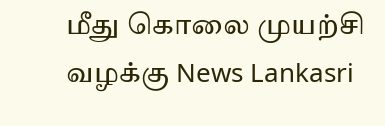மீது கொலை முயற்சி வழக்கு News Lankasri